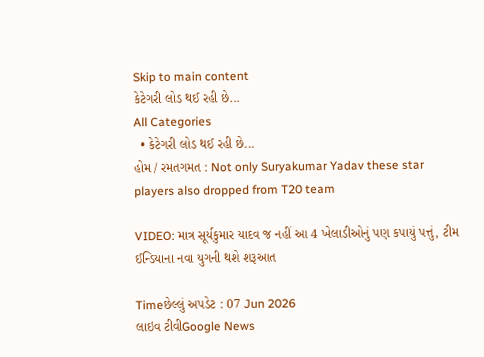Skip to main content
કેટેગરી લોડ થઈ રહી છે...
All Categories
  • કેટેગરી લોડ થઈ રહી છે...
હોમ / રમતગમત : Not only Suryakumar Yadav these star players also dropped from T20 team

VIDEO: માત્ર સૂર્યકુમાર યાદવ જ નહીં આ 4 ખેલાડીઓનું પણ કપાયું પત્તું, ટીમ ઈન્ડિયાના નવા યુગની થશે શરૂઆત

Timeછેલ્લું અપડેટ : 07 Jun 2026
લાઇવ ટીવીGoogle News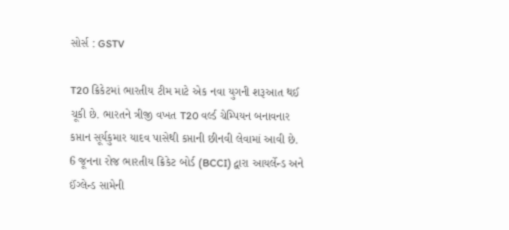સોર્સ : GSTV

T20 ક્રિકેટમાં ભારતીય ટીમ માટે એક નવા યુગની શરૂઆત થઈ ચૂકી છે. ભારતને ત્રીજી વખત T20 વર્લ્ડ ચેમ્પિયન બનાવનાર કપ્તાન સૂર્યકુમાર યાદવ પાસેથી કપ્તાની છીનવી લેવામાં આવી છે. 6 જૂનના રોજ ભારતીય ક્રિકેટ બોર્ડ (BCCI) દ્વારા આયર્લેન્ડ અને ઈંગ્લેન્ડ સામેની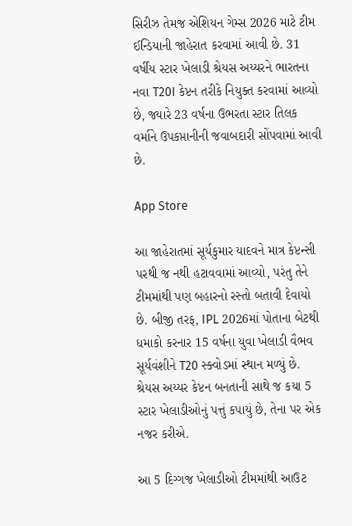સિરીઝ તેમજ એશિયન ગેમ્સ 2026 માટે ટીમ ઈન્ડિયાની જાહેરાત કરવામાં આવી છે. 31 વર્ષીય સ્ટાર ખેલાડી શ્રેયસ અય્યરને ભારતના નવા T20I કેપ્ટન તરીકે નિયુક્ત કરવામાં આવ્યો છે, જ્યારે 23 વર્ષના ઉભરતા સ્ટાર તિલક વર્માને ઉપકપ્તાનીની જવાબદારી સોંપવામાં આવી છે.

App Store

આ જાહેરાતમાં સૂર્યકુમાર યાદવને માત્ર કેપ્ટન્સી પરથી જ નથી હટાવવામાં આવ્યો, પરંતુ તેને ટીમમાંથી પણ બહારનો રસ્તો બતાવી દેવાયો છે. બીજી તરફ, IPL 2026માં પોતાના બેટથી ધમાકો કરનાર 15 વર્ષના યુવા ખેલાડી વૈભવ સૂર્યવંશીને T20 સ્ક્વોડમાં સ્થાન મળ્યું છે. શ્રેયસ અય્યર કેપ્ટન બનતાની સાથે જ કયા 5 સ્ટાર ખેલાડીઓનું પત્તું કપાયું છે, તેના પર એક નજર કરીએ.

આ 5 દિગ્ગજ ખેલાડીઓ ટીમમાંથી આઉટ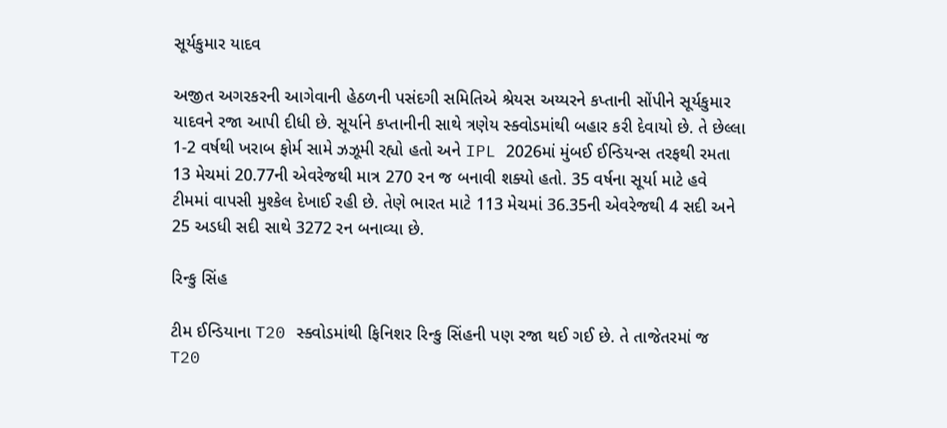સૂર્યકુમાર યાદવ

અજીત અગરકરની આગેવાની હેઠળની પસંદગી સમિતિએ શ્રેયસ અય્યરને કપ્તાની સોંપીને સૂર્યકુમાર યાદવને રજા આપી દીધી છે. સૂર્યાને કપ્તાનીની સાથે ત્રણેય સ્ક્વોડમાંથી બહાર કરી દેવાયો છે. તે છેલ્લા 1-2 વર્ષથી ખરાબ ફોર્મ સામે ઝઝૂમી રહ્યો હતો અને IPL 2026માં મુંબઈ ઈન્ડિયન્સ તરફથી રમતા 13 મેચમાં 20.77ની એવરેજથી માત્ર 270 રન જ બનાવી શક્યો હતો. 35 વર્ષના સૂર્યા માટે હવે ટીમમાં વાપસી મુશ્કેલ દેખાઈ રહી છે. તેણે ભારત માટે 113 મેચમાં 36.35ની એવરેજથી 4 સદી અને 25 અડધી સદી સાથે 3272 રન બનાવ્યા છે.

રિન્કુ સિંહ

ટીમ ઈન્ડિયાના T20 સ્ક્વોડમાંથી ફિનિશર રિન્કુ સિંહની પણ રજા થઈ ગઈ છે. તે તાજેતરમાં જ T20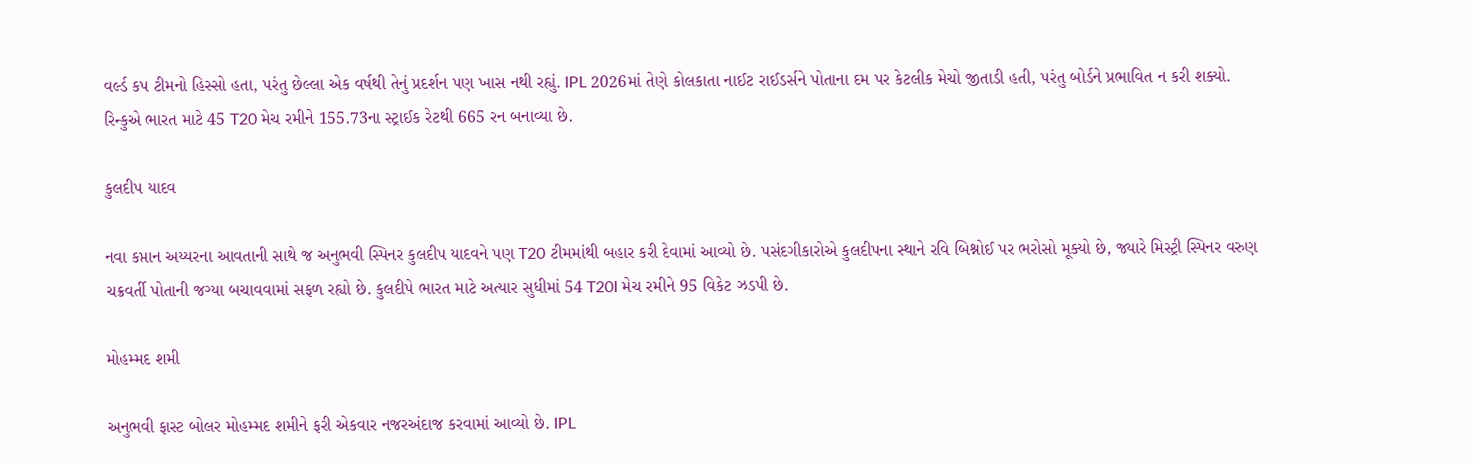વર્લ્ડ કપ ટીમનો હિસ્સો હતા, પરંતુ છેલ્લા એક વર્ષથી તેનું પ્રદર્શન પણ ખાસ નથી રહ્યું. IPL 2026માં તેણે કોલકાતા નાઈટ રાઈડર્સને પોતાના દમ પર કેટલીક મેચો જીતાડી હતી, પરંતુ બોર્ડને પ્રભાવિત ન કરી શક્યો. રિન્કુએ ભારત માટે 45 T20 મેચ રમીને 155.73ના સ્ટ્રાઈક રેટથી 665 રન બનાવ્યા છે.

કુલદીપ યાદવ

નવા કપ્તાન અય્યરના આવતાની સાથે જ અનુભવી સ્પિનર કુલદીપ યાદવને પણ T20 ટીમમાંથી બહાર કરી દેવામાં આવ્યો છે. પસંદગીકારોએ કુલદીપના સ્થાને રવિ બિશ્નોઈ પર ભરોસો મૂક્યો છે, જ્યારે મિસ્ટ્રી સ્પિનર વરુણ ચક્રવર્તી પોતાની જગ્યા બચાવવામાં સફળ રહ્યો છે. કુલદીપે ભારત માટે અત્યાર સુધીમાં 54 T20I મેચ રમીને 95 વિકેટ ઝડપી છે.

મોહમ્મદ શમી

અનુભવી ફાસ્ટ બોલર મોહમ્મદ શમીને ફરી એકવાર નજરઅંદાજ કરવામાં આવ્યો છે. IPL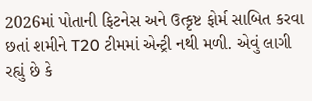2026માં પોતાની ફિટનેસ અને ઉત્કૃષ્ટ ફોર્મ સાબિત કરવા છતાં શમીને T20 ટીમમાં એન્ટ્રી નથી મળી. એવું લાગી રહ્યું છે કે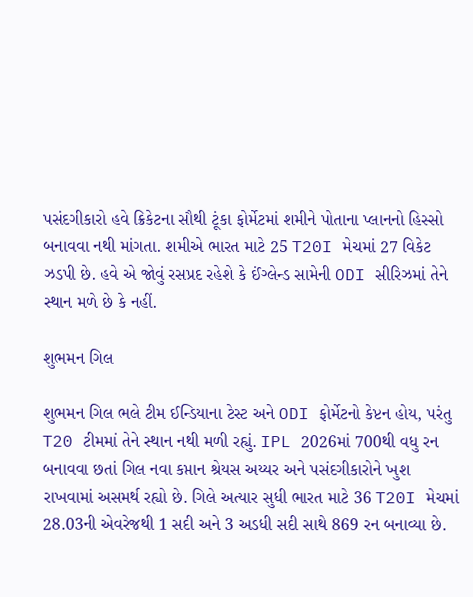પસંદગીકારો હવે ક્રિકેટના સૌથી ટૂંકા ફોર્મેટમાં શમીને પોતાના પ્લાનનો હિસ્સો બનાવવા નથી માંગતા. શમીએ ભારત માટે 25 T20I મેચમાં 27 વિકેટ ઝડપી છે. હવે એ જોવું રસપ્રદ રહેશે કે ઈંગ્લેન્ડ સામેની ODI સીરિઝમાં તેને સ્થાન મળે છે કે નહીં.

શુભમન ગિલ

શુભમન ગિલ ભલે ટીમ ઈન્ડિયાના ટેસ્ટ અને ODI ફોર્મેટનો કેપ્ટન હોય, પરંતુ T20 ટીમમાં તેને સ્થાન નથી મળી રહ્યું. IPL 2026માં 700થી વધુ રન બનાવવા છતાં ગિલ નવા કપ્તાન શ્રેયસ અય્યર અને પસંદગીકારોને ખુશ રાખવામાં અસમર્થ રહ્યો છે. ગિલે અત્યાર સુધી ભારત માટે 36 T20I મેચમાં 28.03ની એવરેજથી 1 સદી અને 3 અડધી સદી સાથે 869 રન બનાવ્યા છે.